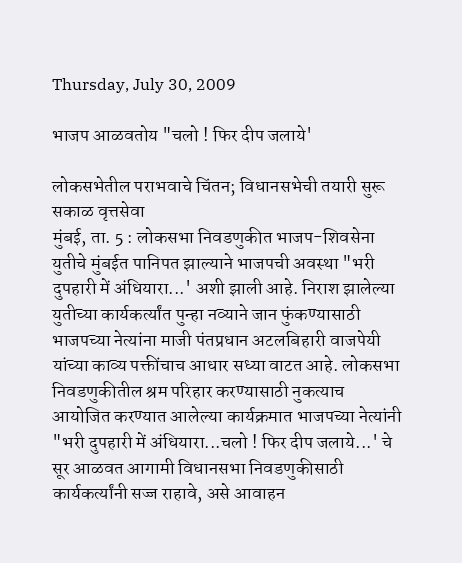Thursday, July 30, 2009

भाजप आळवतोय "चलो ! फिर दीप जलाये'

लोकसभेतील पराभवाचे चिंतन; विधानसभेची तयारी सुरू
सकाळ वृत्तसेवा
मुंबई, ता. 5 : लोकसभा निवडणुकीत भाजप-शिवसेना युतीचे मुंबईत पानिपत झाल्याने भाजपची अवस्था "भरी दुपहारी में अंधियारा...' अशी झाली आहे. निराश झालेल्या युतीच्या कार्यकर्त्यांत पुन्हा नव्याने जान फुंकण्यासाठी भाजपच्या नेत्यांना माजी पंतप्रधान अटलबिहारी वाजपेयी यांच्या काव्य पक्तींचाच आधार सध्या वाटत आहे. लोकसभा निवडणुकीतील श्रम परिहार करण्यासाठी नुकत्याच आयोजित करण्यात आलेल्या कार्यक्रमात भाजपच्या नेत्यांनी "भरी दुपहारी में अंधियारा...चलो ! फिर दीप जलाये...' चे सूर आळवत आगामी विधानसभा निवडणुकीसाठी कार्यकर्त्यांनी सज्ज राहावे, असे आवाहन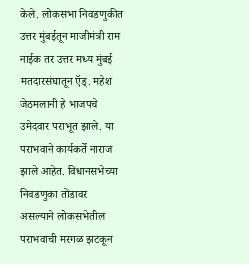केले. लोकसभा निवडणुकीत उत्तर मुंबईतून माजीमंत्री राम नाईक तर उत्तर मध्य मुंबई मतदारसंघातून ऍड्‌. महेश जेठमलानी हे भाजपचे उमेदवार पराभूत झाले. या पराभवाने कार्यकर्ते नाराज झाले आहेत. विधानसभेच्या निवडणुका तोंडावर असल्याने लोकसभेतील पराभवाची मरगळ झटकून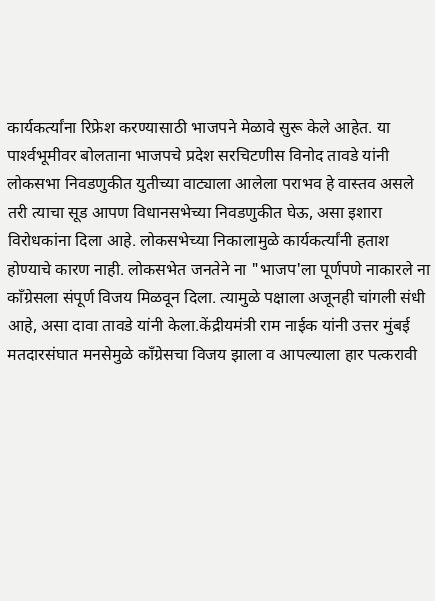कार्यकर्त्यांना रिफ्रेश करण्यासाठी भाजपने मेळावे सुरू केले आहेत. या पार्श्‍वभूमीवर बोलताना भाजपचे प्रदेश सरचिटणीस विनोद तावडे यांनी लोकसभा निवडणुकीत युतीच्या वाट्याला आलेला पराभव हे वास्तव असले तरी त्याचा सूड आपण विधानसभेच्या निवडणुकीत घेऊ, असा इशारा विरोधकांना दिला आहे. लोकसभेच्या निकालामुळे कार्यकर्त्यांनी हताश होण्याचे कारण नाही. लोकसभेत जनतेने ना "भाजप'ला पूर्णपणे नाकारले ना कॉंग्रेसला संपूर्ण विजय मिळवून दिला. त्यामुळे पक्षाला अजूनही चांगली संधी आहे, असा दावा तावडे यांनी केला.केंद्रीयमंत्री राम नाईक यांनी उत्तर मुंबई मतदारसंघात मनसेमुळे कॉंग्रेसचा विजय झाला व आपल्याला हार पत्करावी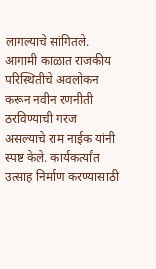लागल्याचे सांगितले. आगामी काळात राजकीय परिस्थितीचे अवलोकन करून नवीन रणनीती ठरविण्याची गरज असल्याचे राम नाईक यांनी स्पष्ट केले. कार्यकर्त्यांत उत्साह निर्माण करण्यासाठी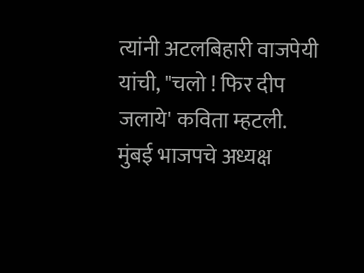त्यांनी अटलबिहारी वाजपेयी यांची, "चलो ! फिर दीप जलाये' कविता म्हटली. मुंबई भाजपचे अध्यक्ष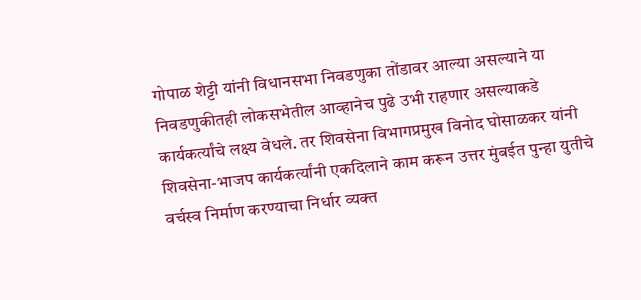गोपाळ शेट्टी यांनी विधानसभा निवडणुका तोंडावर आल्या असल्याने या निवडणुकीतही लोकसभेतील आव्हानेच पुढे उभी राहणार असल्याकडे कार्यकर्त्यांचे लक्ष्य वेधले. तर शिवसेना विभागप्रमुख विनोद घोसाळकर यांनी शिवसेना-भाजप कार्यकर्त्यांनी एकदिलाने काम करून उत्तर मुंबईत पुन्हा युतीचे वर्चस्व निर्माण करण्याचा निर्धार व्यक्त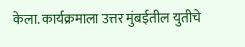केला. कार्यक्रमाला उत्तर मुंबईतील युतीचे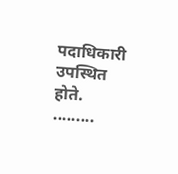पदाधिकारी उपस्थित होते.
.........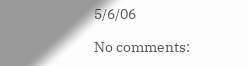5/6/06

No comments: